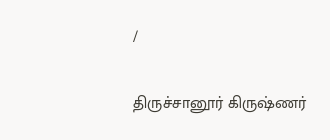/

திருச்சானூர் கிருஷ்ணர்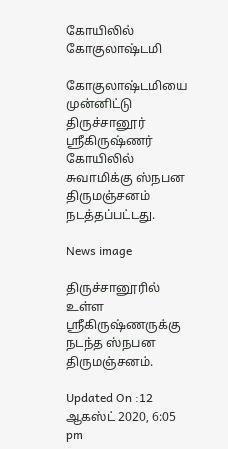கோயிலில் கோகுலாஷ்டமி

கோகுலாஷ்டமியை முன்னிட்டு திருச்சானூர் ஸ்ரீகிருஷ்ணர் கோயிலில் சுவாமிக்கு ஸ்நபன திருமஞ்சனம் நடத்தப்பட்டது.

News image

திருச்சானூரில் உள்ள ஸ்ரீகிருஷ்ணருக்கு நடந்த ஸ்நபன திருமஞ்சனம்.

Updated On :12 ஆகஸ்ட் 2020, 6:05 pm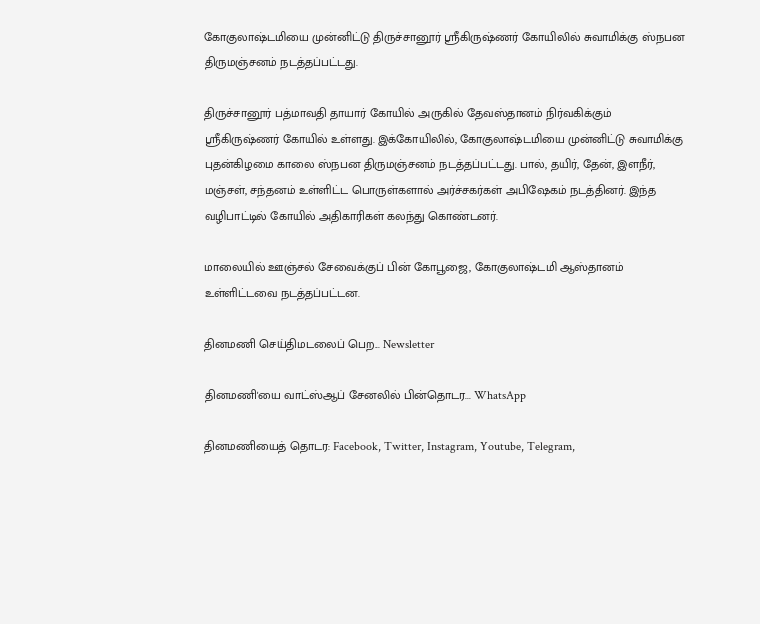கோகுலாஷ்டமியை முன்னிட்டு திருச்சானூர் ஸ்ரீகிருஷ்ணர் கோயிலில் சுவாமிக்கு ஸ்நபன திருமஞ்சனம் நடத்தப்பட்டது.

திருச்சானூர் பத்மாவதி தாயார் கோயில் அருகில் தேவஸ்தானம் நிர்வகிக்கும் ஸ்ரீகிருஷ்ணர் கோயில் உள்ளது. இக்கோயிலில், கோகுலாஷ்டமியை முன்னிட்டு சுவாமிக்கு புதன்கிழமை காலை ஸ்நபன திருமஞ்சனம் நடத்தப்பட்டது. பால், தயிர், தேன், இளநீர், மஞ்சள், சந்தனம் உள்ளிட்ட பொருள்களால் அர்ச்சகர்கள் அபிஷேகம் நடத்தினர். இந்த வழிபாட்டில் கோயில் அதிகாரிகள் கலந்து கொண்டனர்.

மாலையில் ஊஞ்சல் சேவைக்குப் பின் கோபூஜை, கோகுலாஷ்டமி ஆஸ்தானம் உள்ளிட்டவை நடத்தப்பட்டன.

தினமணி செய்திமடலைப் பெற... Newsletter

தினமணி'யை வாட்ஸ்ஆப் சேனலில் பின்தொடர... WhatsApp

தினமணியைத் தொடர: Facebook, Twitter, Instagram, Youtube, Telegram,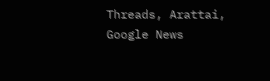Threads, Arattai, Google News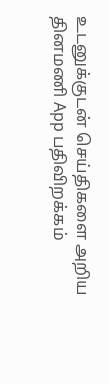உடனுக்குடன் செய்திகளை அறிய தினமணி App பதிவிறக்கம்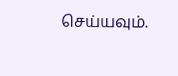செய்யவும்.